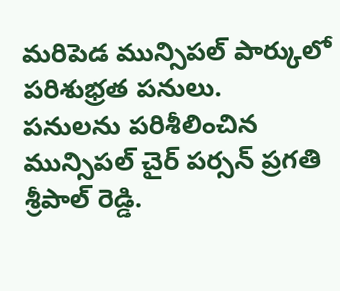మరిపెడ మున్సిపల్ పార్కులో పరిశుభ్రత పనులు.
పనులను పరిశీలించిన మున్సిపల్ చైర్ పర్సన్ ప్రగతి శ్రీపాల్ రెడ్డి.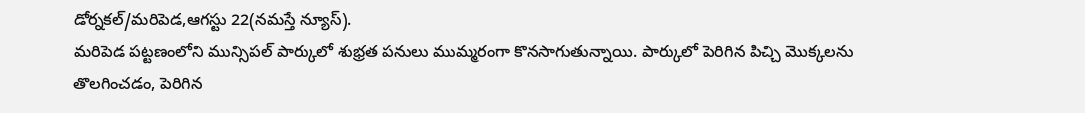డోర్నకల్/మరిపెడ,ఆగస్టు 22(నమస్తే న్యూస్).
మరిపెడ పట్టణంలోని మున్సిపల్ పార్కులో శుభ్రత పనులు ముమ్మరంగా కొనసాగుతున్నాయి. పార్కులో పెరిగిన పిచ్చి మొక్కలను తొలగించడం, పెరిగిన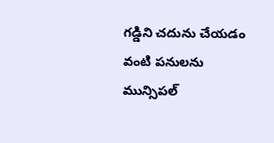గడ్డిని చదును చేయడం వంటి పనులను మున్సిపల్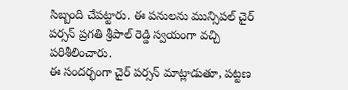సిబ్బంది చేపట్టారు. ఈ పనులను మున్సిపల్ చైర్ పర్సన్ ప్రగతి శ్రీపాల్ రెడ్డి స్వయంగా వచ్చి పరిశీలించారు.
ఈ సందర్భంగా చైర్ పర్సన్ మాట్లాడుతూ, పట్టణ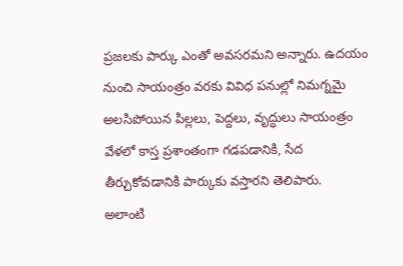ప్రజలకు పార్కు ఎంతో అవసరమని అన్నారు. ఉదయం నుంచి సాయంత్రం వరకు వివిధ పనుల్లో నిమగ్నమై అలసిపోయిన పిల్లలు, పెద్దలు, వృద్ధులు సాయంత్రం వేళలో కాస్త ప్రశాంతంగా గడపడానికి, సేద తీర్చుకోవడానికి పార్కుకు వస్తారని తెలిపారు.
అలాంటి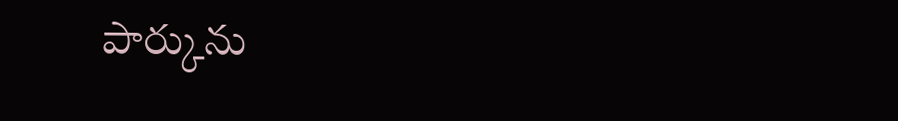పార్కును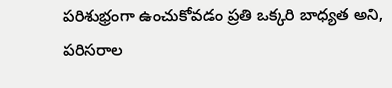పరిశుభ్రంగా ఉంచుకోవడం ప్రతి ఒక్కరి బాధ్యత అని, పరిసరాల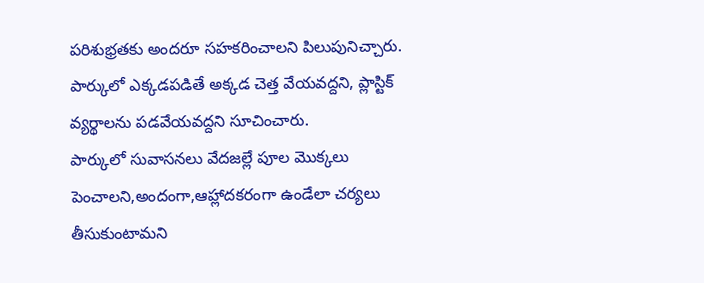పరిశుభ్రతకు అందరూ సహకరించాలని పిలుపునిచ్చారు. పార్కులో ఎక్కడపడితే అక్కడ చెత్త వేయవద్దని, ప్లాస్టిక్ వ్యర్థాలను పడవేయవద్దని సూచించారు.
పార్కులో సువాసనలు వేదజల్లే పూల మొక్కలు పెంచాలని,అందంగా,ఆహ్లాదకరంగా ఉండేలా చర్యలు తీసుకుంటామని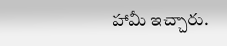హామీ ఇచ్చారు.